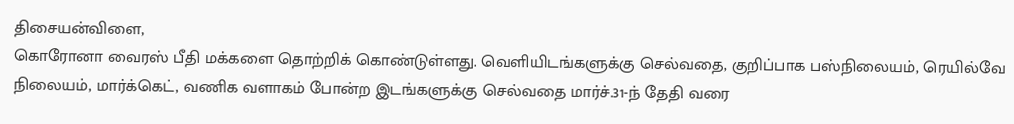திசையன்விளை,
கொரோனா வைரஸ் பீதி மக்களை தொற்றிக் கொண்டுள்ளது. வெளியிடங்களுக்கு செல்வதை, குறிப்பாக பஸ்நிலையம், ரெயில்வே நிலையம், மார்க்கெட், வணிக வளாகம் போன்ற இடங்களுக்கு செல்வதை மார்ச்.31-ந் தேதி வரை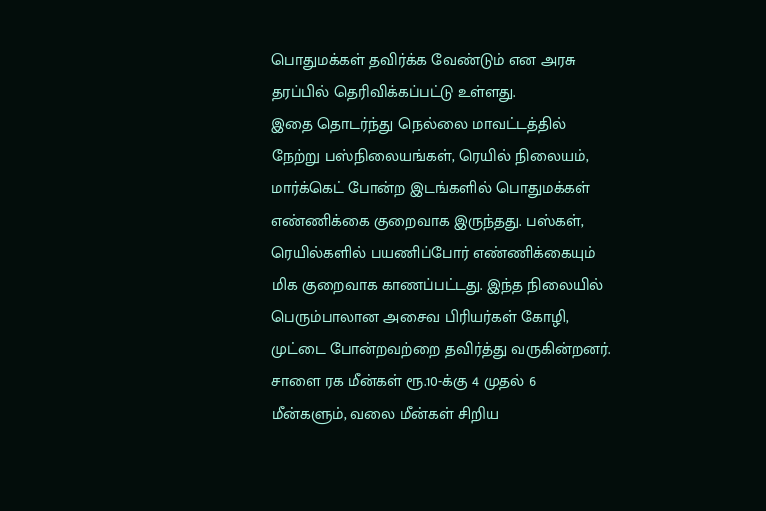பொதுமக்கள் தவிர்க்க வேண்டும் என அரசு தரப்பில் தெரிவிக்கப்பட்டு உள்ளது.
இதை தொடர்ந்து நெல்லை மாவட்டத்தில் நேற்று பஸ்நிலையங்கள், ரெயில் நிலையம், மார்க்கெட் போன்ற இடங்களில் பொதுமக்கள் எண்ணிக்கை குறைவாக இருந்தது. பஸ்கள், ரெயில்களில் பயணிப்போர் எண்ணிக்கையும் மிக குறைவாக காணப்பட்டது. இந்த நிலையில் பெரும்பாலான அசைவ பிரியர்கள் கோழி, முட்டை போன்றவற்றை தவிர்த்து வருகின்றனர்.
சாளை ரக மீன்கள் ரூ.10-க்கு 4 முதல் 6 மீன்களும், வலை மீன்கள் சிறிய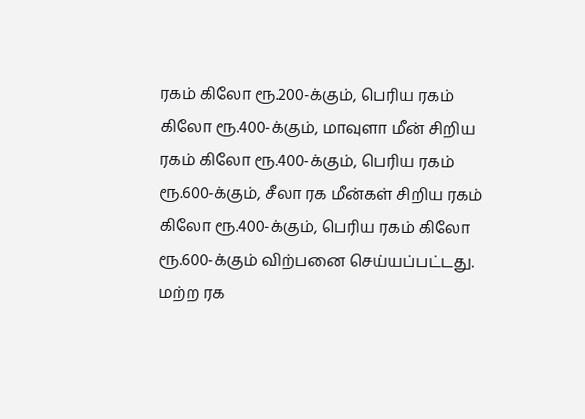ரகம் கிலோ ரூ.200-க்கும், பெரிய ரகம் கிலோ ரூ.400-க்கும், மாவுளா மீன் சிறிய ரகம் கிலோ ரூ.400-க்கும், பெரிய ரகம் ரூ.600-க்கும், சீலா ரக மீன்கள் சிறிய ரகம் கிலோ ரூ.400-க்கும், பெரிய ரகம் கிலோ ரூ.600-க்கும் விற்பனை செய்யப்பட்டது. மற்ற ரக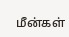மீன்கள்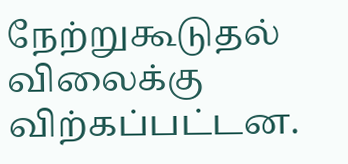நேற்றுகூடுதல் விலைக்கு விற்கப்பட்டன.